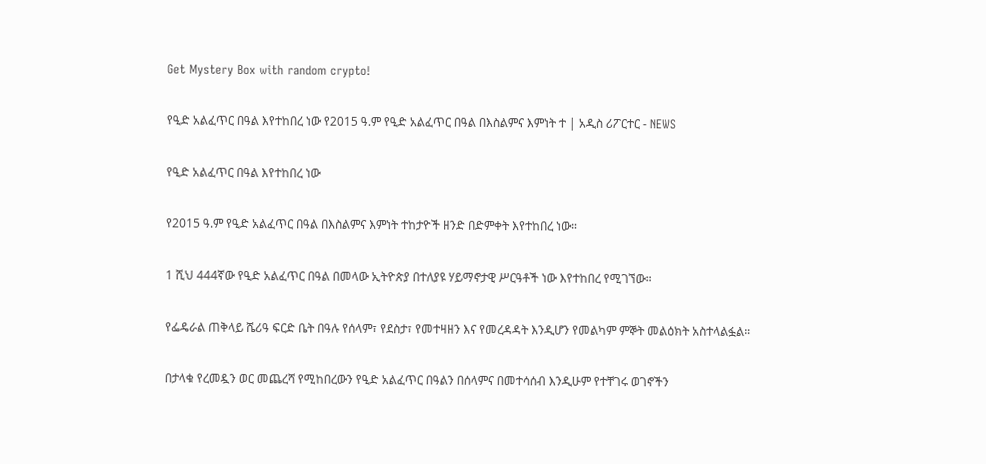Get Mystery Box with random crypto!

የዒድ አልፈጥር በዓል እየተከበረ ነው የ2015 ዓ.ም የዒድ አልፈጥር በዓል በእስልምና እምነት ተ | አዲስ ሪፖርተር - NEWS

የዒድ አልፈጥር በዓል እየተከበረ ነው

የ2015 ዓ.ም የዒድ አልፈጥር በዓል በእስልምና እምነት ተከታዮች ዘንድ በድምቀት እየተከበረ ነው።

1 ሺህ 444ኛው የዒድ አልፈጥር በዓል በመላው ኢትዮጵያ በተለያዩ ሃይማኖታዊ ሥርዓቶች ነው እየተከበረ የሚገኘው።

የፌዴራል ጠቅላይ ሼሪዓ ፍርድ ቤት በዓሉ የሰላም፣ የደስታ፣ የመተዛዘን እና የመረዳዳት እንዲሆን የመልካም ምኞት መልዕክት አስተላልፏል።

በታላቁ የረመዷን ወር መጨረሻ የሚከበረውን የዒድ አልፈጥር በዓልን በሰላምና በመተሳሰብ እንዲሁም የተቸገሩ ወገኖችን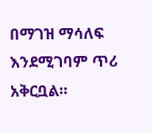በማገዝ ማሳለፍ እንደሚገባም ጥሪ አቅርቧል።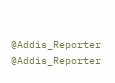@Addis_Reporter
@Addis_Reporter